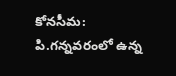కోనసీమ: పి.గన్నవరంలో ఉన్న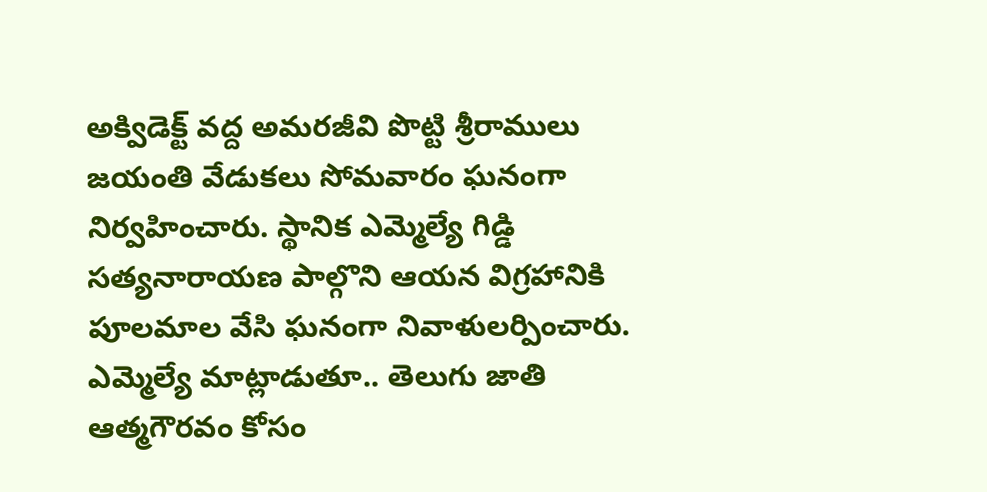అక్విడెక్ట్ వద్ద అమరజీవి పొట్టి శ్రీరాములు జయంతి వేడుకలు సోమవారం ఘనంగా నిర్వహించారు. స్థానిక ఎమ్మెల్యే గిడ్డి సత్యనారాయణ పాల్గొని ఆయన విగ్రహానికి పూలమాల వేసి ఘనంగా నివాళులర్పించారు. ఎమ్మెల్యే మాట్లాడుతూ.. తెలుగు జాతి ఆత్మగౌరవం కోసం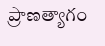ప్రాణత్యాగం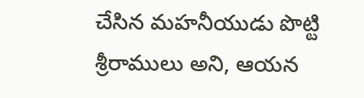చేసిన మహనీయుడు పొట్టి శ్రీరాములు అని, ఆయన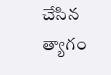చేసిన త్యాగం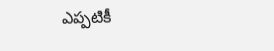ఎప్పటికీ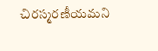చిరస్మరణీయమని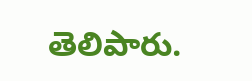తెలిపారు.